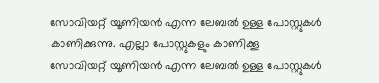സോവിയറ്റ് യൂണിയന്‍ എന്ന ലേബല്‍ ഉള്ള പോസ്റ്റുകള്‍ കാണിക്കുന്നു. എല്ലാ പോസ്റ്റുകളും കാണിക്കൂ
സോവിയറ്റ് യൂണിയന്‍ എന്ന ലേബല്‍ ഉള്ള പോസ്റ്റുകള്‍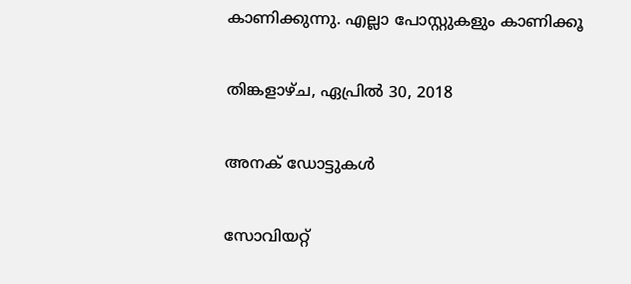കാണിക്കുന്നു. എല്ലാ പോസ്റ്റുകളും കാണിക്കൂ

തിങ്കളാഴ്‌ച, ഏപ്രിൽ 30, 2018

അനക് ഡോട്ടുകൾ

സോവിയറ്റ്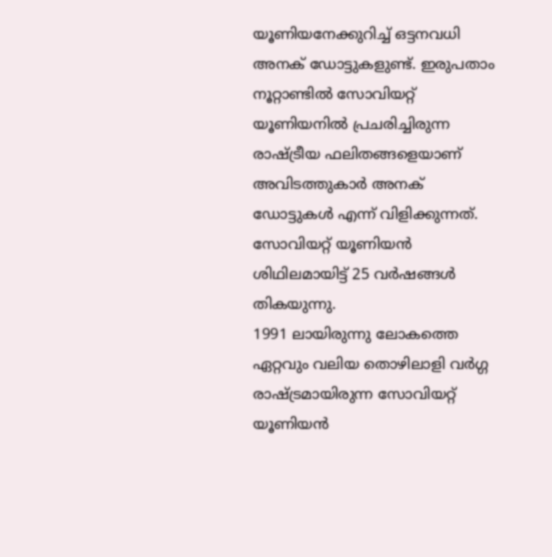യൂണിയനേക്കുറിച്ച് ഒട്ടനവധി അനക് ഡോട്ടുകളുണ്ട്. ഇരുപതാം നൂറ്റാണ്ടിൽ സോവിയറ്റ് യൂണിയനിൽ പ്രചരിച്ചിരുന്ന രാഷ്ട്രീയ ഫലിതങ്ങളെയാണ് അവിടത്തുകാർ അനക് ഡോട്ടുകൾ എന്ന് വിളിക്കുന്നത്.
സോവിയറ്റ് യൂണിയൻ ശിഥിലമായിട്ട് 25 വർഷങ്ങൾ തികയുന്നു.
1991 ലായിരുന്നു ലോകത്തെ ഏറ്റവും വലിയ തൊഴിലാളി വർഗ്ഗ രാഷ്ട്രമായിരുന്ന സോവിയറ്റ് യൂണിയൻ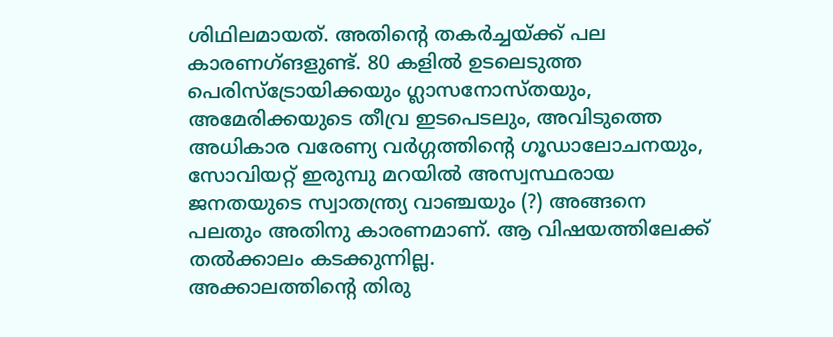ശിഥിലമായത്. അതിന്റെ തകർച്ചയ്ക്ക് പല കാരണഗ്ങളുണ്ട്. 80 കളിൽ ഉടലെടുത്ത പെരിസ്ട്രോയിക്കയും ഗ്ലാസനോസ്തയും, അമേരിക്കയുടെ തീവ്ര ഇടപെടലും, അവിടുത്തെ അധികാര വരേണ്യ വർഗ്ഗത്തിന്റെ ഗൂഡാലോചനയും, സോവിയറ്റ് ഇരുമ്പു മറയിൽ അസ്വസ്ഥരായ ജനതയുടെ സ്വാതന്ത്ര്യ വാഞ്ചയും (?) അങ്ങനെ പലതും അതിനു കാരണമാണ്. ആ വിഷയത്തിലേക്ക് തൽക്കാലം കടക്കുന്നില്ല.
അക്കാലത്തിന്റെ തിരു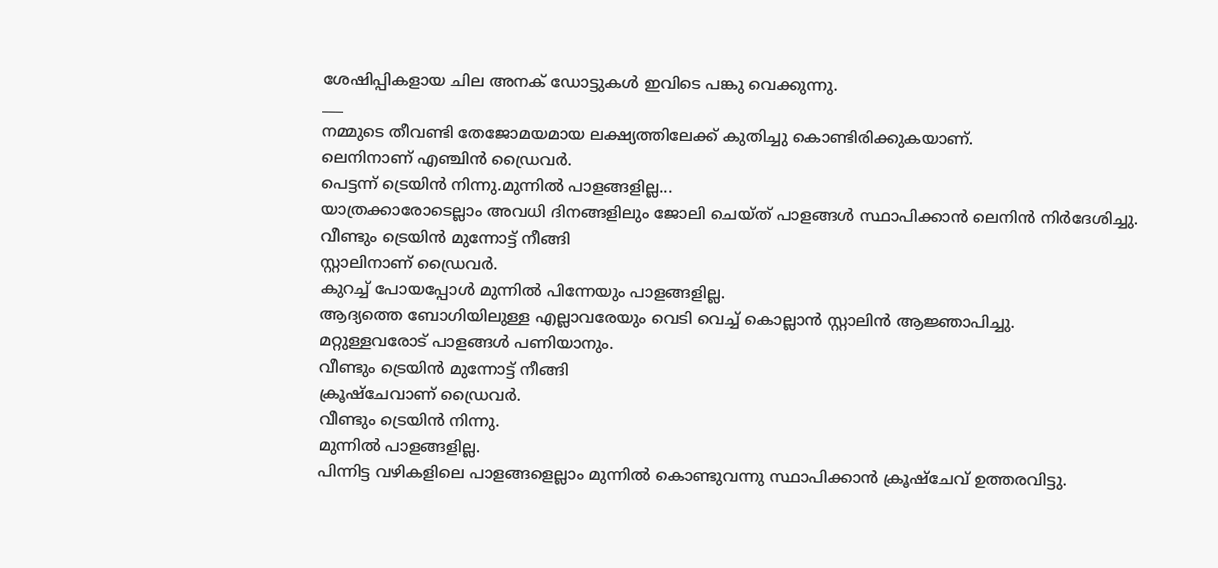ശേഷിപ്പികളായ ചില അനക് ഡോട്ടുകൾ ഇവിടെ പങ്കു വെക്കുന്നു.
___
നമ്മുടെ തീവണ്ടി തേജോമയമായ ലക്ഷ്യത്തിലേക്ക് കുതിച്ചു കൊണ്ടിരിക്കുകയാണ്.
ലെനിനാണ് എഞ്ചിൻ ഡ്രൈവർ.
പെട്ടന്ന് ട്രെയിൻ നിന്നു.മുന്നിൽ പാളങ്ങളില്ല...
യാത്രക്കാരോടെല്ലാം അവധി ദിനങ്ങളിലും ജോലി ചെയ്ത് പാളങ്ങൾ സ്ഥാപിക്കാൻ ലെനിൻ നിർദേശിച്ചു.
വീണ്ടും ട്രെയിൻ മുന്നോട്ട് നീങ്ങി
സ്റ്റാലിനാണ് ഡ്രൈവർ.
കുറച്ച് പോയപ്പോൾ മുന്നിൽ പിന്നേയും പാളങ്ങളില്ല.
ആദ്യത്തെ ബോഗിയിലുള്ള എല്ലാവരേയും വെടി വെച്ച് കൊല്ലാൻ സ്റ്റാലിൻ ആജ്ഞാപിച്ചു.
മറ്റുള്ളവരോട് പാളങ്ങൾ പണിയാനും.
വീണ്ടും ട്രെയിൻ മുന്നോട്ട് നീങ്ങി
ക്രൂഷ്ചേവാണ് ഡ്രൈവർ.
വീണ്ടും ട്രെയിൻ നിന്നു.
മുന്നിൽ പാളങ്ങളില്ല.
പിന്നിട്ട വഴികളിലെ പാളങ്ങളെല്ലാം മുന്നിൽ കൊണ്ടുവന്നു സ്ഥാപിക്കാൻ ക്രൂഷ്ചേവ് ഉത്തരവിട്ടു.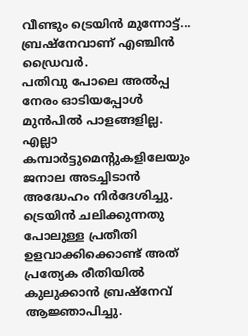വീണ്ടും ട്രെയിൻ മുന്നോട്ട്...
ബ്രഷ്നേവാണ് എഞ്ചിൻ ഡ്രൈവർ.
പതിവു പോലെ അൽപ്പ നേരം ഓടിയപ്പോൾ മുൻപിൽ പാളങ്ങളില്ല.
എല്ലാ കമ്പാർട്ടുമെന്റുകളിലേയും ജനാല അടച്ചിടാൻ അദ്ധേഹം നിർദേശിച്ചു.
ട്രെയിൻ ചലിക്കുന്നതു പോലുള്ള പ്രതീതി ഉളവാക്കിക്കൊണ്ട് അത് പ്രത്യേക രീതിയിൽ കുലുക്കാൻ ബ്രഷ്നേവ് ആജ്ഞാപിച്ചു.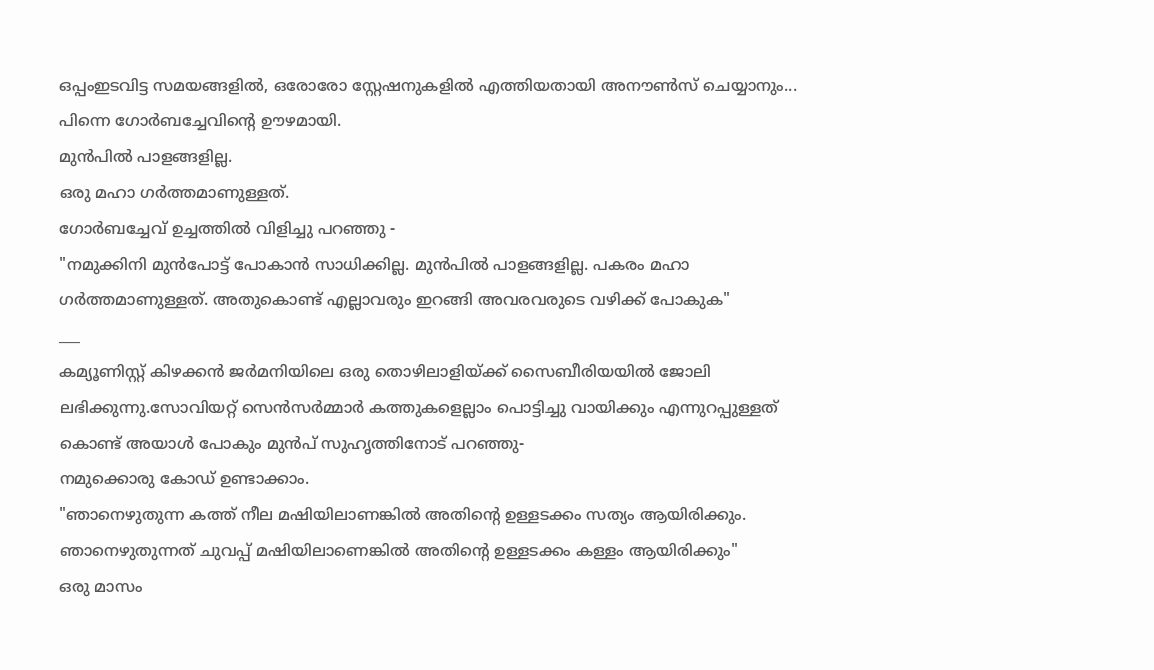ഒപ്പംഇടവിട്ട സമയങ്ങളിൽ, ഒരോരോ സ്റ്റേഷനുകളിൽ എത്തിയതായി അനൗൺസ് ചെയ്യാനും...
പിന്നെ ഗോർബച്ചേവിന്റെ ഊഴമായി.
മുൻപിൽ പാളങ്ങളില്ല.
ഒരു മഹാ ഗർത്തമാണുള്ളത്.
ഗോർബച്ചേവ് ഉച്ചത്തിൽ വിളിച്ചു പറഞ്ഞു -
"നമുക്കിനി മുൻപോട്ട് പോകാൻ സാധിക്കില്ല. മുൻപിൽ പാളങ്ങളില്ല. പകരം മഹാ ഗർത്തമാണുള്ളത്. അതുകൊണ്ട് എല്ലാവരും ഇറങ്ങി അവരവരുടെ വഴിക്ക് പോകുക"
___
കമ്യൂണിസ്റ്റ് കിഴക്കൻ ജർമനിയിലെ ഒരു തൊഴിലാളിയ്ക്ക് സൈബീരിയയിൽ ജോലി ലഭിക്കുന്നു.സോവിയറ്റ് സെൻസർമ്മാർ കത്തുകളെല്ലാം പൊട്ടിച്ചു വായിക്കും എന്നുറപ്പുള്ളത് കൊണ്ട് അയാൾ പോകും മുൻപ് സുഹൃത്തിനോട് പറഞ്ഞു-
നമുക്കൊരു കോഡ് ഉണ്ടാക്കാം.
"ഞാനെഴുതുന്ന കത്ത് നീല മഷിയിലാണങ്കിൽ അതിന്റെ ഉള്ളടക്കം സത്യം ആയിരിക്കും. ഞാനെഴുതുന്നത് ചുവപ്പ് മഷിയിലാണെങ്കിൽ അതിന്റെ ഉള്ളടക്കം കള്ളം ആയിരിക്കും"
ഒരു മാസം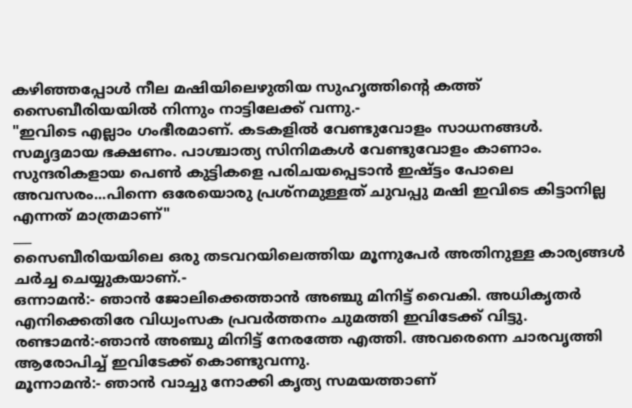കഴിഞ്ഞപ്പോൾ നീല മഷിയിലെഴുതിയ സുഹൃത്തിന്റെ കത്ത് സൈബീരിയയിൽ നിന്നും നാട്ടിലേക്ക് വന്നു.-
"ഇവിടെ എല്ലാം ഗംഭീരമാണ്. കടകളിൽ വേണ്ടുവോളം സാധനങ്ങൾ. സമൃദ്ദമായ ഭക്ഷണം. പാശ്ചാത്യ സിനിമകൾ വേണ്ടുവോളം കാണാം. സുന്ദരികളായ പെൺ കുട്ടികളെ പരിചയപ്പെടാൻ ഇഷ്ട്ടം പോലെ അവസരം...പിന്നെ ഒരേയൊരു പ്രശ്നമുള്ളത് ചുവപ്പു മഷി ഇവിടെ കിട്ടാനില്ല എന്നത് മാത്രമാണ്"
___
സൈബീരിയയിലെ ഒരു തടവറയിലെത്തിയ മൂന്നുപേർ അതിനുള്ള കാര്യങ്ങൾ ചർച്ച ചെയ്യുകയാണ്.-
ഒന്നാമൻ:- ഞാൻ ജോലിക്കെത്താൻ അഞ്ചു മിനിട്ട് വൈകി. അധികൃതർ എനിക്കെതിരേ വിധ്വംസക പ്രവർത്തനം ചുമത്തി ഇവിടേക്ക് വിട്ടു.
രണ്ടാമൻ:-ഞാൻ അഞ്ചു മിനിട്ട് നേരത്തേ എത്തി. അവരെന്നെ ചാരവൃത്തി ആരോപിച്ച് ഇവിടേക്ക് കൊണ്ടുവന്നു.
മൂന്നാമൻ:- ഞാൻ വാച്ചു നോക്കി കൃത്യ സമയത്താണ്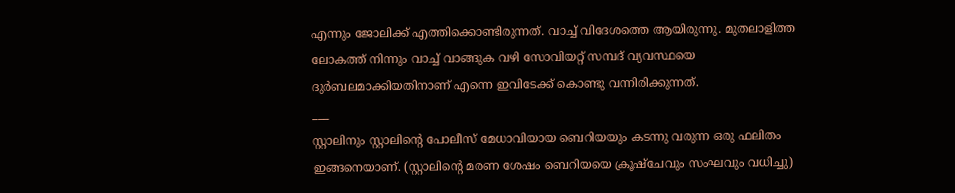എന്നും ജോലിക്ക് എത്തിക്കൊണ്ടിരുന്നത്. വാച്ച് വിദേശത്തെ ആയിരുന്നു. മുതലാളിത്ത ലോകത്ത് നിന്നും വാച്ച് വാങ്ങുക വഴി സോവിയറ്റ് സമ്പദ് വ്യവസ്ഥയെ ദുർബലമാക്കിയതിനാണ് എന്നെ ഇവിടേക്ക് കൊണ്ടു വന്നിരിക്കുന്നത്.
___
സ്റ്റാലിനും സ്റ്റാലിന്റെ പോലീസ് മേധാവിയായ ബെറിയയും കടന്നു വരുന്ന ഒരു ഫലിതം ഇങ്ങനെയാണ്. (സ്റ്റാലിന്റെ മരണ ശേഷം ബെറിയയെ ക്രൂഷ്ചേവും സംഘവും വധിച്ചു)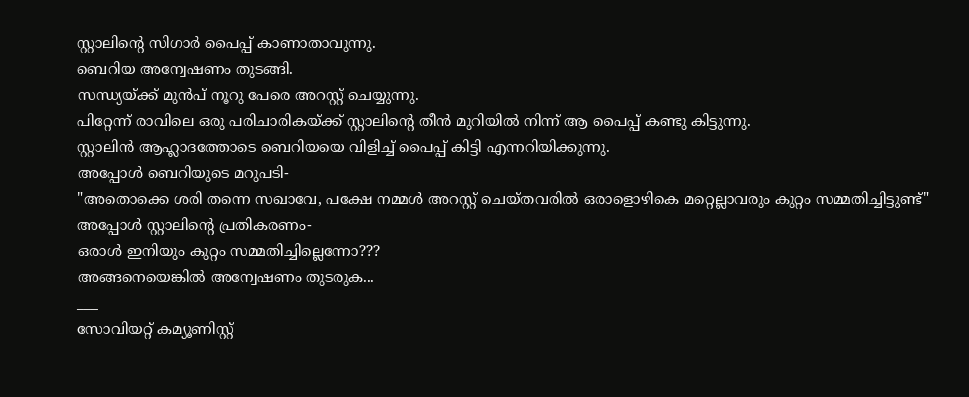സ്റ്റാലിന്റെ സിഗാർ പൈപ്പ് കാണാതാവുന്നു.
ബെറിയ അന്വേഷണം തുടങ്ങി.
സന്ധ്യയ്ക്ക് മുൻപ് നൂറു പേരെ അറസ്റ്റ് ചെയ്യുന്നു.
പിറ്റേന്ന് രാവിലെ ഒരു പരിചാരികയ്ക്ക് സ്റ്റാലിന്റെ തീൻ മുറിയിൽ നിന്ന് ആ പൈപ്പ് കണ്ടു കിട്ടുന്നു.
സ്റ്റാലിൻ ആഹ്ലാദത്തോടെ ബെറിയയെ വിളിച്ച് പൈപ്പ് കിട്ടി എന്നറിയിക്കുന്നു.
അപ്പോൾ ബെറിയുടെ മറുപടി-
"അതൊക്കെ ശരി തന്നെ സഖാവേ, പക്ഷേ നമ്മൾ അറസ്റ്റ് ചെയ്തവരിൽ ഒരാളൊഴികെ മറ്റെല്ലാവരും കുറ്റം സമ്മതിച്ചിട്ടുണ്ട്"
അപ്പോൾ സ്റ്റാലിന്റെ പ്രതികരണം-
ഒരാൾ ഇനിയും കുറ്റം സമ്മതിച്ചില്ലെന്നോ???
അങ്ങനെയെങ്കിൽ അന്വേഷണം തുടരുക...
___
സോവിയറ്റ് കമ്യൂണിസ്റ്റ്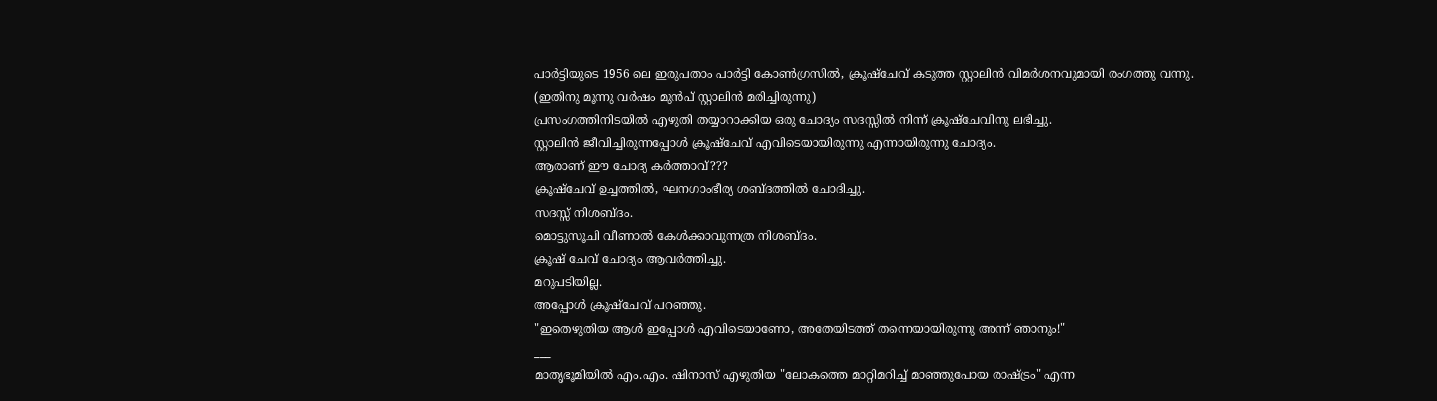പാർട്ടിയുടെ 1956 ലെ ഇരുപതാം പാർട്ടി കോൺഗ്രസിൽ, ക്രൂഷ്ചേവ് കടുത്ത സ്റ്റാലിൻ വിമർശനവുമായി രംഗത്തു വന്നു.
(ഇതിനു മൂന്നു വർഷം മുൻപ് സ്റ്റാലിൻ മരിച്ചിരുന്നു)
പ്രസംഗത്തിനിടയിൽ എഴുതി തയ്യാറാക്കിയ ഒരു ചോദ്യം സദസ്സിൽ നിന്ന് ക്രൂഷ്ചേവിനു ലഭിച്ചു.
സ്റ്റാലിൻ ജീവിച്ചിരുന്നപ്പോൾ ക്രൂഷ്ചേവ് എവിടെയായിരുന്നു എന്നായിരുന്നു ചോദ്യം.
ആരാണ് ഈ ചോദ്യ കർത്താവ്???
ക്രൂഷ്ചേവ് ഉച്ചത്തിൽ, ഘനഗാംഭീര്യ ശബ്ദത്തിൽ ചോദിച്ചു.
സദസ്സ് നിശബ്ദം.
മൊട്ടുസൂചി വീണാൽ കേൾക്കാവുന്നത്ര നിശബ്ദം.
ക്രൂഷ് ചേവ് ചോദ്യം ആവർത്തിച്ചു.
മറുപടിയില്ല.
അപ്പോൾ ക്രൂഷ്ചേവ് പറഞ്ഞു.
"ഇതെഴുതിയ ആൾ ഇപ്പോൾ എവിടെയാണോ, അതേയിടത്ത് തന്നെയായിരുന്നു അന്ന് ഞാനും!"
___
മാതൃഭൂമിയിൽ എം.എം. ഷിനാസ് എഴുതിയ "ലോകത്തെ മാറ്റിമറിച്ച് മാഞ്ഞുപോയ രാഷ്ട്രം" എന്ന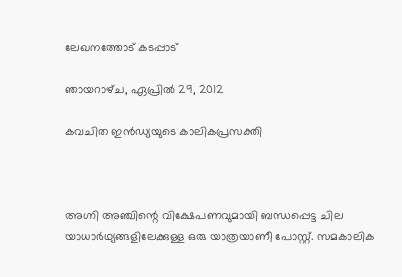ലേഖനത്തോട് കടപ്പാട്

ഞായറാഴ്‌ച, ഏപ്രിൽ 29, 2012

കവചിത ഇൻഡ്യയുടെ കാലികപ്രസക്തി



അഗ്നി അഞ്ചിന്റെ വിക്ഷേപണവുമായി ബന്ധപ്പെട്ട ചില യാധാർഥ്യങ്ങളിലേക്കുള്ള ഒരു യാത്രയാണീ പോസ്റ്റ്. സമകാലിക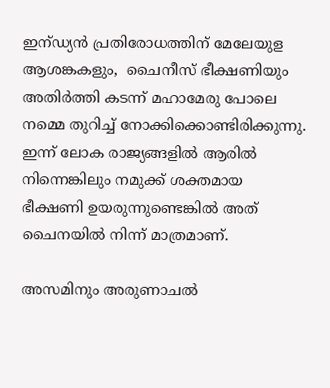ഇന്ഡ്യൻ പ്രതിരോധത്തിന് മേലേയുള ആശങ്കകളും,  ചൈനീസ് ഭീക്ഷണിയും  അതിർത്തി കടന്ന് മഹാമേരു പോലെ നമ്മെ തുറിച്ച് നോക്കിക്കൊണ്ടിരിക്കുന്നു. ഇന്ന് ലോക രാജ്യങ്ങളിൽ ആരിൽ നിന്നെങ്കിലും നമുക്ക് ശക്തമായ ഭീക്ഷണി ഉയരുന്നുണ്ടെങ്കിൽ അത് ചൈനയിൽ നിന്ന് മാത്രമാണ്.

അസമിനും അരുണാചൽ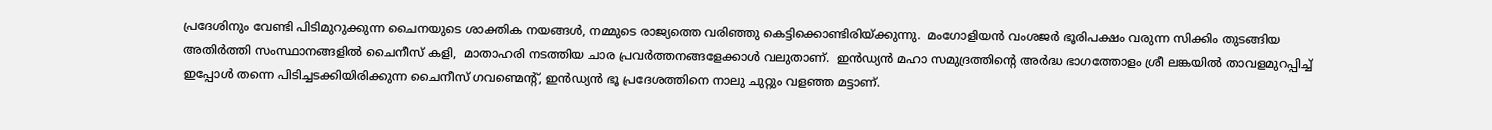പ്രദേശിനും വേണ്ടി പിടിമുറുക്കുന്ന ചൈനയുടെ ശാക്തിക നയങ്ങൾ, നമ്മുടെ രാജ്യത്തെ വരിഞ്ഞു കെട്ടിക്കൊണ്ടിരിയ്ക്കുന്നു.  മംഗോളിയൻ വംശജർ ഭൂരിപക്ഷം വരുന്ന സിക്കിം തുടങ്ങിയ  അതിർത്തി സംസ്ഥാനങ്ങളിൽ ചൈനീസ് കളി,  മാതാഹരി നടത്തിയ ചാര പ്രവർത്തനങ്ങളേക്കാൾ വലുതാണ്.  ഇൻഡ്യൻ മഹാ സമുദ്രത്തിന്റെ അർദ്ധ ഭാഗത്തോളം ശ്രീ ലങ്കയിൽ താവളമുറപ്പിച്ച് ഇപ്പോൾ തന്നെ പിടിച്ചടക്കിയിരിക്കുന്ന ചൈനീസ് ഗവണ്മെന്റ്, ഇൻഡ്യൻ ഭൂ പ്രദേശത്തിനെ നാലു ചുറ്റും വളഞ്ഞ മട്ടാണ്.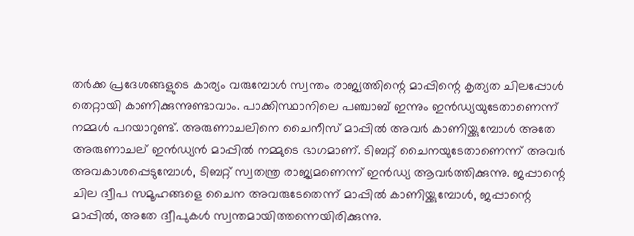തർക്ക പ്രദേശങ്ങളുടെ കാര്യം വരുമ്പോൾ സ്വന്തം രാജ്യത്തിന്റെ മാപ്പിന്റെ കൃത്യത ചിലപ്പോൾ തെറ്റായി കാണിക്കുന്നുണ്ടാവാം. പാക്കിസ്ഥാനിലെ പഞ്ചാബ് ഇന്നും ഇൻഡ്യയുടേതാണെന്ന് നമ്മൾ പറയാറുണ്ട്. അരുണാചലിനെ ചൈനീസ് മാപ്പിൽ അവർ കാണിയ്ക്കുമ്പോൾ അതേ അരുണാചല് ഇൻഡ്യൻ മാപ്പിൽ നമ്മുടെ ഭാഗമാണ്. ടിബറ്റ് ചൈനയുടേതാണെന്ന് അവർ അവകാശപ്പെടുമ്പോൾ, ടിബറ്റ് സ്വതന്ത്ര രാജ്യമണെന്ന് ഇൻഡ്യ ആവർത്തിക്കുന്നു. ജപ്പാന്റെ ചില ദ്വീപ സമൂഹങ്ങളെ ചൈന അവരുടേതെന്ന് മാപ്പിൽ കാണിയ്ക്കുമ്പോൾ, ജപ്പാന്റെ മാപ്പിൽ, അതേ ദ്വീപുകൾ സ്വന്തമായിത്തന്നെയിരിക്കുന്നു.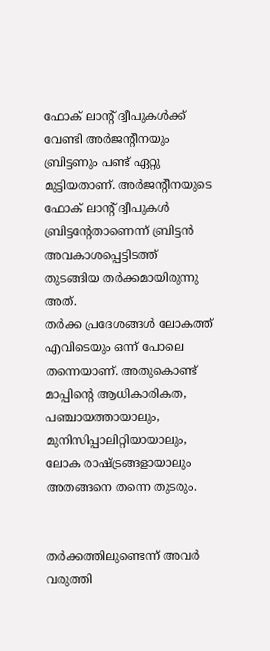ഫോക് ലാന്റ് ദ്വീപുകൾക്ക് വേണ്ടി അർജന്റീനയും ബ്രിട്ടണും പണ്ട് ഏറ്റു മുട്ടിയതാണ്. അർജന്റീനയുടെ ഫോക് ലാന്റ് ദ്വീപുകൾ ബ്രിട്ടന്റേതാണെന്ന് ബ്രിട്ടൻ അവകാശപ്പെട്ടിടത്ത് തുടങ്ങിയ തർക്കമായിരുന്നു അത്.
തർക്ക പ്രദേശങ്ങൾ ലോകത്ത് എവിടെയും ഒന്ന് പോലെ തന്നെയാണ്. അതുകൊണ്ട് മാപ്പിന്റെ ആധികാരികത, പഞ്ചായത്തായാലും, മുനിസിപ്പാലിറ്റിയായാലും, ലോക രാഷ്ട്രങ്ങളായാലും അതങ്ങനെ തന്നെ തുടരും.


തർക്കത്തിലുണ്ടെന്ന് അവർ വരുത്തി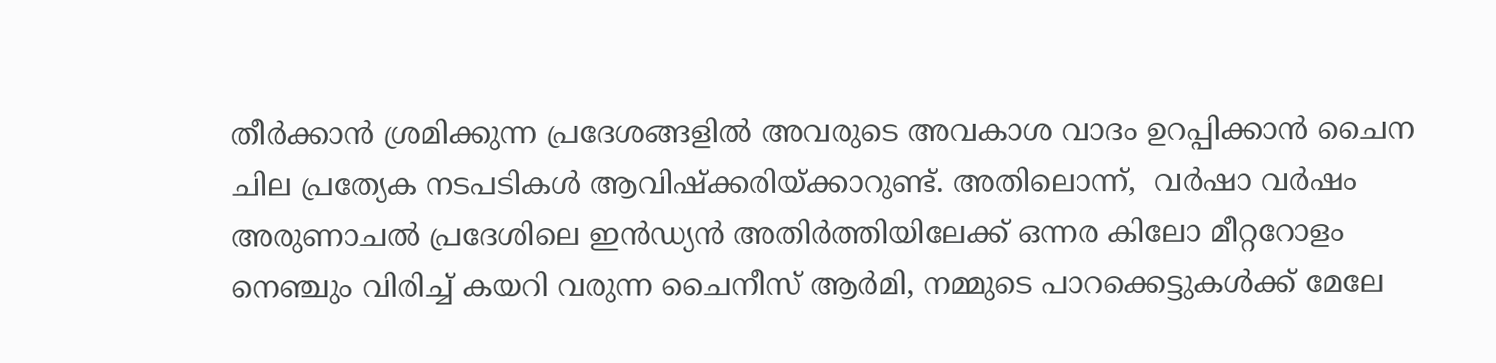തീർക്കാൻ ശ്രമിക്കുന്ന പ്രദേശങ്ങളിൽ അവരുടെ അവകാശ വാദം ഉറപ്പിക്കാൻ ചൈന ചില പ്രത്യേക നടപടികൾ ആവിഷ്ക്കരിയ്ക്കാറുണ്ട്. അതിലൊന്ന്,  വർഷാ വർഷം അരുണാചൽ പ്രദേശിലെ ഇൻഡ്യൻ അതിർത്തിയിലേക്ക് ഒന്നര കിലോ മീറ്ററോളം നെഞ്ചും വിരിച്ച് കയറി വരുന്ന ചൈനീസ് ആർമി, നമ്മുടെ പാറക്കെട്ടുകൾക്ക് മേലേ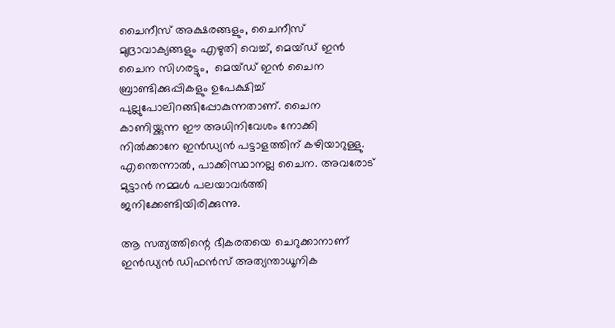ചൈനീസ് അക്ഷരങ്ങളും, ചൈനീസ് മുദ്രാവാക്യങ്ങളും എഴുതി വെച്ച്, മെയ്ഡ് ഇൻ ചൈന സിഗരട്ടും,  മെയ്ഡ് ഇൻ ചൈന ബ്രാണ്ടിക്കുപ്പികളും ഉപേക്ഷിച്ച് പുല്ലുപോലിറങ്ങിപ്പോകുന്നതാണ്. ചൈന കാണിയ്ക്കുന്ന ഈ അധിനിവേശം നോക്കി നിൽക്കാനേ ഇൻഡ്യൻ പട്ടാളത്തിന് കഴിയാറുള്ളു. എന്തെന്നാൽ, പാക്കിസ്ഥാനല്ല ചൈന. അവരോട് മുട്ടാൻ നമ്മൾ പലയാവർത്തി ജനിക്കേണ്ടിയിരിക്കുന്നു.

ആ സത്യത്തിന്റെ ഭീകരതയെ ചെറുക്കാനാണ് ഇൻഡ്യൻ ഡിഫൻസ് അത്യന്താധൂനിക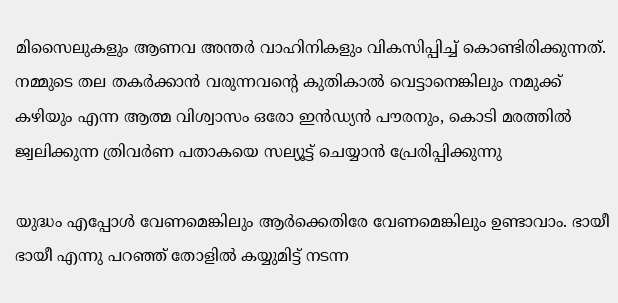മിസൈലുകളും ആണവ അന്തർ വാഹിനികളും വികസിപ്പിച്ച് കൊണ്ടിരിക്കുന്നത്. നമ്മുടെ തല തകർക്കാൻ വരുന്നവന്റെ കുതികാൽ വെട്ടാനെങ്കിലും നമുക്ക് കഴിയും എന്ന ആത്മ വിശ്വാസം ഒരോ ഇൻഡ്യൻ പൗരനും, കൊടി മരത്തിൽ ജ്വലിക്കുന്ന ത്രിവർണ പതാകയെ സല്യൂട്ട് ചെയ്യാൻ പ്രേരിപ്പിക്കുന്നു

യുദ്ധം എപ്പോൾ വേണമെങ്കിലും ആർക്കെതിരേ വേണമെങ്കിലും ഉണ്ടാവാം. ഭായീ ഭായീ എന്നു പറഞ്ഞ് തോളിൽ കയ്യുമിട്ട് നടന്ന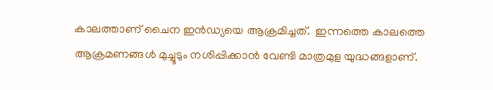കാലത്താണ് ചൈന ഇൻഡ്യയെ ആക്രമിച്ചത്.  ഇന്നത്തെ കാലത്തെ ആക്രമണങ്ങൾ മുച്ചൂടും നശിപ്പിക്കാൻ വേണ്ടി മാത്രമുള യുദ്ധങ്ങളാണ്.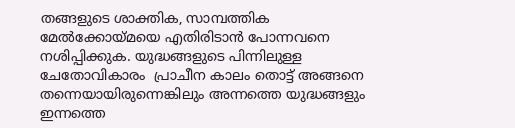തങ്ങളുടെ ശാക്തിക, സാമ്പത്തിക മേൽക്കോയ്മയെ എതിരിടാൻ പോന്നവനെ നശിപ്പിക്കുക. യുദ്ധങ്ങളുടെ പിന്നിലുള്ള ചേതോവികാരം  പ്രാചീന കാലം തൊട്ട് അങ്ങനെ തന്നെയായിരുന്നെങ്കിലും അന്നത്തെ യുദ്ധങ്ങളും ഇന്നത്തെ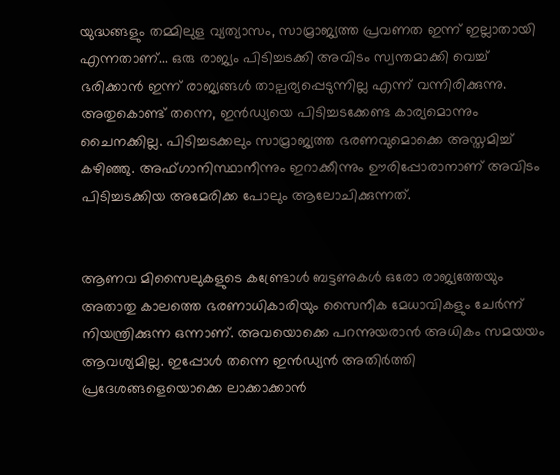യുദ്ധങ്ങളും തമ്മിലുള വ്യത്യാസം, സാമ്രാജ്യത്ത പ്രവണത ഇന്ന് ഇല്ലാതായി എന്നതാണ്... ഒരു രാജ്യം പിടിച്ചടക്കി അവിടം സ്വന്തമാക്കി വെച്ച് ഭരിക്കാൻ ഇന്ന് രാജ്യങ്ങൾ താല്പര്യപ്പെടുന്നില്ല എന്ന് വന്നിരിക്കുന്നു.
അതുകൊണ്ട് തന്നെ, ഇൻഡ്യയെ പിടിച്ചടക്കേണ്ട കാര്യമൊന്നും ചൈനക്കില്ല. പിടിച്ചടക്കലും സാമ്രാജ്യത്ത ഭരണവുമൊക്കെ അസ്തമിച്ച് കഴിഞ്ഞു. അഫ്ഗാനിസ്ഥാനീന്നും ഇറാക്കീന്നും ഊരിപ്പോരാനാണ് അവിടം പിടിച്ചടക്കിയ അമേരിക്ക പോലും ആലോചിക്കുന്നത്.


ആണവ മിസൈലുകളുടെ കണ്ട്രോൾ ബട്ടണുകൾ ഒരോ രാജ്യത്തേയും അതാതു കാലത്തെ ഭരണാധികാരിയും സൈനീക മേധാവികളും ചേർന്ന് നിയന്ത്രിക്കുന്ന ഒന്നാണ്. അവയൊക്കെ പറന്നുയരാൻ അധികം സമയയം ആവശ്യമില്ല. ഇപ്പോൾ തന്നെ ഇൻഡ്യൻ അതിർത്തി പ്രദേശങ്ങളെയൊക്കെ ലാക്കാക്കാൻ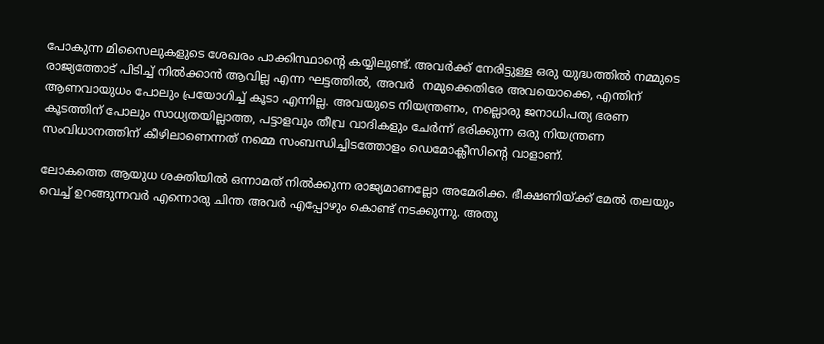പോകുന്ന മിസൈലുകളുടെ ശേഖരം പാക്കിസ്ഥാന്റെ കയ്യിലുണ്ട്. അവർക്ക് നേരിട്ടുള്ള ഒരു യുദ്ധത്തിൽ നമ്മുടെ രാജ്യത്തോട് പിടിച്ച് നിൽക്കാൻ ആവില്ല എന്ന ഘട്ടത്തിൽ, അവർ  നമുക്കെതിരേ അവയൊക്കെ, എന്തിന് ആണവായുധം പോലും പ്രയോഗിച്ച് കൂടാ എന്നില്ല. അവയുടെ നിയന്ത്രണം, നല്ലൊരു ജനാധിപത്യ ഭരണ കൂടത്തിന് പോലും സാധ്യതയില്ലാത്ത, പട്ടാളവും തീവ്ര വാദികളും ചേർന്ന് ഭരിക്കുന്ന ഒരു നിയന്ത്രണ സംവിധാനത്തിന് കീഴിലാണെന്നത് നമ്മെ സംബന്ധിച്ചിടത്തോളം ഡെമോക്ലീസിന്റെ വാളാണ്.

ലോകത്തെ ആയുധ ശക്തിയിൽ ഒന്നാമത് നിൽക്കുന്ന രാജ്യമാണല്ലോ അമേരിക്ക. ഭീക്ഷണിയ്ക്ക് മേൽ തലയും വെച്ച് ഉറങ്ങുന്നവർ എന്നൊരു ചിന്ത അവർ എപ്പോഴും കൊണ്ട് നടക്കുന്നു. അതു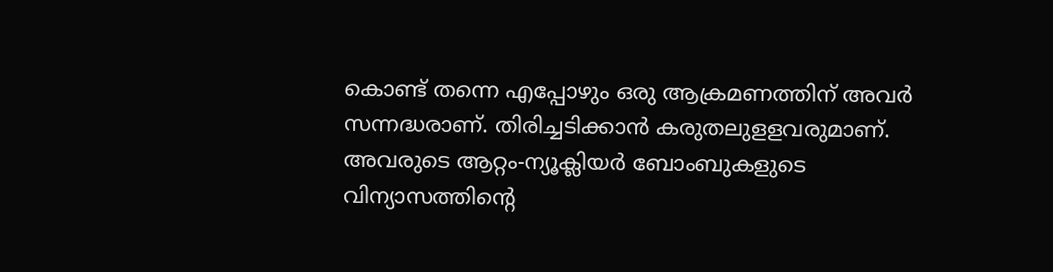കൊണ്ട് തന്നെ എപ്പോഴും ഒരു ആക്രമണത്തിന് അവർ സന്നദ്ധരാണ്. തിരിച്ചടിക്കാൻ കരുതലുളളവരുമാണ്. അവരുടെ ആറ്റം-ന്യൂക്ലിയർ ബോംബുകളുടെ വിന്യാസത്തിന്റെ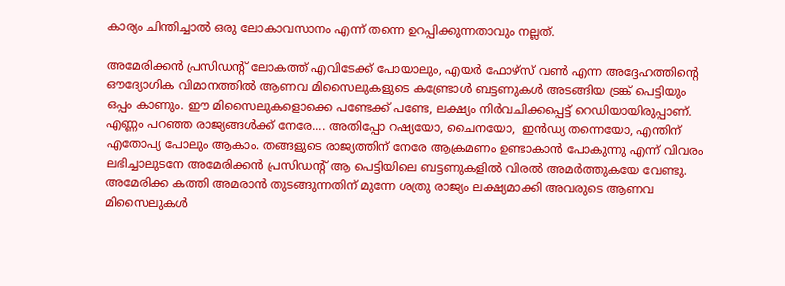കാര്യം ചിന്തിച്ചാൽ ഒരു ലോകാവസാനം എന്ന് തന്നെ ഉറപ്പിക്കുന്നതാവും നല്ലത്.

അമേരിക്കൻ പ്രസിഡന്റ് ലോകത്ത് എവിടേക്ക് പോയാലും, എയർ ഫോഴ്സ് വൺ എന്ന അദ്ദേഹത്തിന്റെ ഔദ്യോഗിക വിമാനത്തിൽ ആണവ മിസൈലുകളുടെ കണ്ട്രോൾ ബട്ടണുകൾ അടങ്ങിയ ട്രങ്ക് പെട്ടിയും ഒപ്പം കാണും. ഈ മിസൈലുകളൊക്കെ പണ്ടേക്ക് പണ്ടേ, ലക്ഷ്യം നിർവചിക്കപ്പെട്ട് റെഡിയായിരുപ്പാണ്. എണ്ണം പറഞ്ഞ രാജ്യങ്ങൾക്ക് നേരേ.... അതിപ്പോ റഷ്യയോ, ചൈനയോ,  ഇൻഡ്യ തന്നെയോ, എന്തിന് എതോപ്യ പോലും ആകാം. തങ്ങളുടെ രാജ്യത്തിന് നേരേ ആക്രമണം ഉണ്ടാകാൻ പോകുന്നു എന്ന് വിവരം ലഭിച്ചാലുടനേ അമേരിക്കൻ പ്രസിഡന്റ് ആ പെട്ടിയിലെ ബട്ടണുകളിൽ വിരൽ അമർത്തുകയേ വേണ്ടു. അമേരിക്ക കത്തി അമരാൻ തുടങ്ങുന്നതിന് മുന്നേ ശത്രു രാജ്യം ലക്ഷ്യമാക്കി അവരുടെ ആണവ മിസൈലുകൾ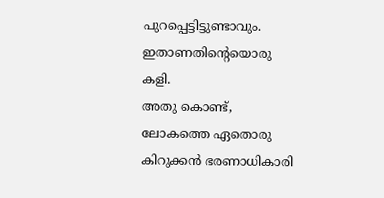പുറപ്പെട്ടിട്ടുണ്ടാവും. ഇതാണതിന്റെയൊരു കളി.
അതു കൊണ്ട്, ലോകത്തെ ഏതൊരു കിറുക്കൻ ഭരണാധികാരി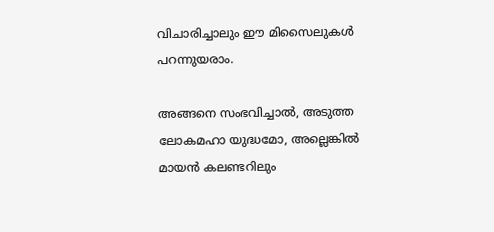വിചാരിച്ചാലും ഈ മിസൈലുകൾ പറന്നുയരാം.

അങ്ങനെ സംഭവിച്ചാൽ, അടുത്ത ലോകമഹാ യുദ്ധമോ, അല്ലെങ്കിൽ മായൻ കലണ്ടറിലും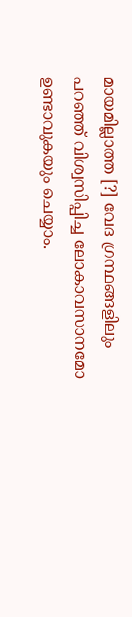മായമില്ലാത്ത [?] വേദ ഗ്രന്ഥങ്ങളിലും  പറഞ്ഞ് വിശ്വസിപ്പിച്ച ലോകാവസാനമോ ഉണ്ടാവുകയും ചെയ്യാം.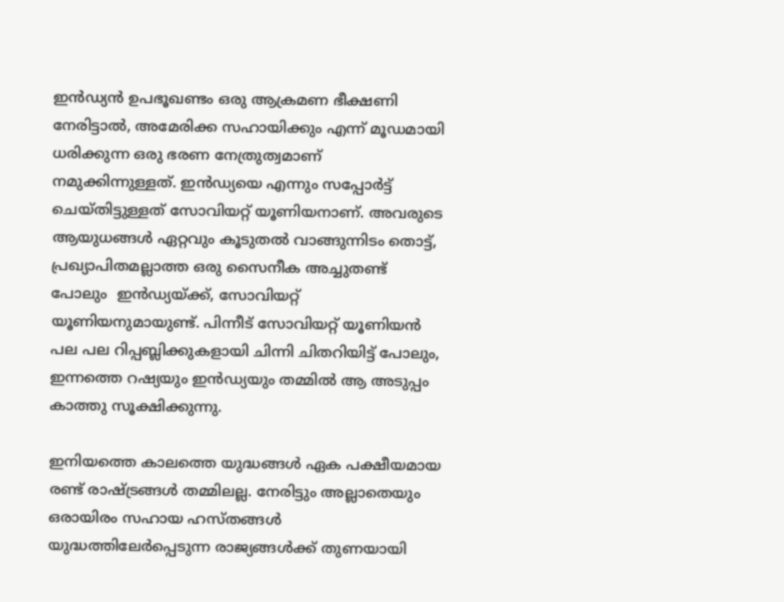ഇൻഡ്യൻ ഉപഭൂഖണ്ടം ഒരു ആക്രമണ ഭീക്ഷണി നേരിട്ടാൽ, അമേരിക്ക സഹായിക്കും എന്ന് മൂഡമായി ധരിക്കുന്ന ഒരു ഭരണ നേത്രുത്വമാണ് നമുക്കിന്നുള്ളത്. ഇൻഡ്യയെ എന്നും സപ്പോർട്ട് ചെയ്തിട്ടുള്ളത് സോവിയറ്റ് യൂണിയനാണ്. അവരുടെ ആയുധങ്ങൾ ഏറ്റവും കൂടുതൽ വാങ്ങുന്നിടം തൊട്ട്, പ്രഖ്യാപിതമല്ലാത്ത ഒരു സൈനീക അച്ചുതണ്ട് പോലും  ഇൻഡ്യയ്ക്ക്, സോവിയറ്റ് യൂണിയനുമായുണ്ട്. പിന്നീട് സോവിയറ്റ് യൂണിയൻ പല പല റിപ്പബ്ലിക്കുകളായി ചിന്നി ചിതറിയിട്ട് പോലും,  ഇന്നത്തെ റഷ്യയും ഇൻഡ്യയും തമ്മിൽ ആ അടുപ്പം കാത്തു സൂക്ഷിക്കുന്നു.

ഇനിയത്തെ കാലത്തെ യുദ്ധങ്ങൾ ഏക പക്ഷീയമായ രണ്ട് രാഷ്ട്രങ്ങൾ തമ്മിലല്ല. നേരിട്ടും അല്ലാതെയും ഒരായിരം സഹായ ഹസ്തങ്ങൾ യുദ്ധത്തിലേർപ്പെടുന്ന രാജ്യങ്ങൾക്ക് തുണയായി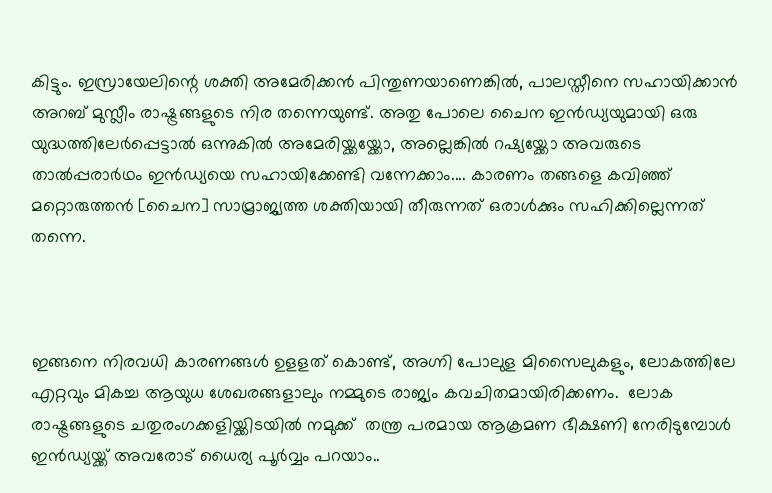കിട്ടും. ഇസ്രായേലിന്റെ ശക്തി അമേരിക്കൻ പിന്തുണയാണെങ്കിൽ, പാലസ്തീനെ സഹായിക്കാൻ അറബ് മുസ്ലീം രാഷ്ട്രങ്ങളുടെ നിര തന്നെയുണ്ട്. അതു പോലെ ചൈന ഇൻഡ്യയുമായി ഒരു യുദ്ധത്തിലേർപ്പെട്ടാൽ ഒന്നുകിൽ അമേരിയ്ക്കയ്ക്കോ, അല്ലെങ്കിൽ റഷ്യയ്ക്കോ അവരുടെ താൽപ്പരാർഥം ഇൻഡ്യയെ സഹായിക്കേണ്ടി വന്നേക്കാം.... കാരണം തങ്ങളെ കവിഞ്ഞ് മറ്റൊരുത്തൻ [ചൈന] സാമ്രാജ്യത്ത ശക്തിയായി തീരുന്നത് ഒരാൾക്കും സഹിക്കില്ലെന്നത് തന്നെ.



ഇങ്ങനെ നിരവധി കാരണങ്ങൾ ഉളളത് കൊണ്ട്, അഗ്നി പോലുള മിസൈലുകളും, ലോകത്തിലേ എറ്റവും മികച്ച ആയുധ ശേഖരങ്ങളാലും നമ്മുടെ രാജ്യം കവചിതമായിരിക്കണം.  ലോക രാഷ്ട്രങ്ങളുടെ ചതുരംഗക്കളിയ്ക്കിടയിൽ നമുക്ക്  തന്ത്ര പരമായ ആക്രമണ ഭീക്ഷണി നേരിടുമ്പോൾ ഇൻഡ്യയ്ക്ക് അവരോട് ധൈര്യ പൂർവ്വം പറയാം..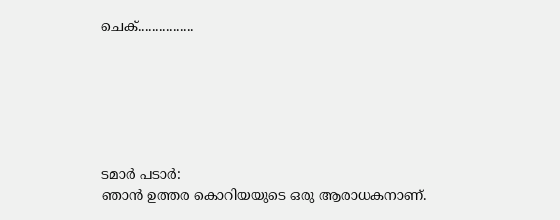ചെക്................






ടമാർ പടാർ:
ഞാൻ ഉത്തര കൊറിയയുടെ ഒരു ആരാധകനാണ്.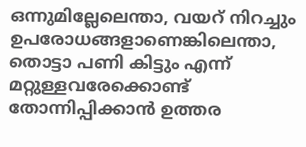ഒന്നുമില്ലേലെന്താ, വയറ് നിറച്ചും ഉപരോധങ്ങളാണെങ്കിലെന്താ, തൊട്ടാ പണി കിട്ടും എന്ന് മറ്റുള്ളവരേക്കൊണ്ട് തോന്നിപ്പിക്കാൻ ഉത്തര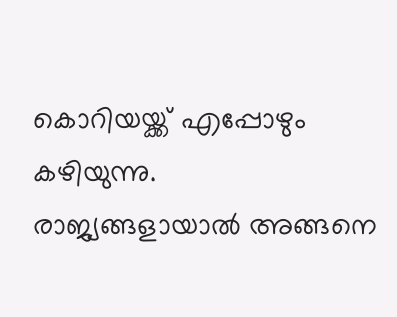കൊറിയയ്ക്ക് എപ്പോഴും കഴിയുന്നു.
രാജ്യങ്ങളായാൽ അങ്ങനെ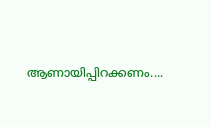ആണായിപ്പിറക്കണം....